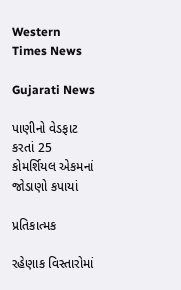Western Times News

Gujarati News

પાણીનો વેડફાટ કરતાં 25 કોમર્શિયલ એકમનાં જોડાણો કપાયાં

પ્રતિકાત્મક

રહેણાક વિસ્તારોમાં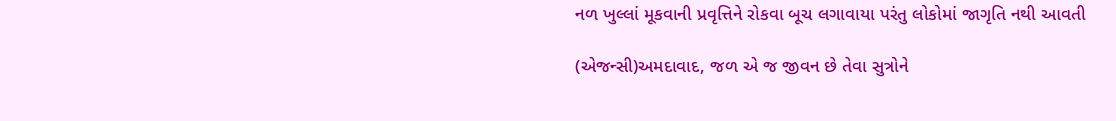નળ ખુલ્લાં મૂકવાની પ્રવૃત્તિને રોકવા બૂચ લગાવાયા પરંતુ લોકોમાં જાગૃતિ નથી આવતી

(એજન્સી)અમદાવાદ, જળ એ જ જીવન છે તેવા સુત્રોને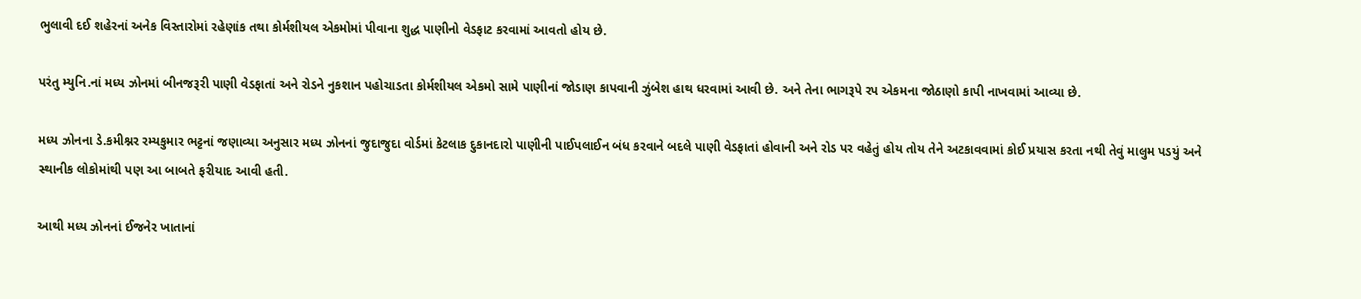ભુલાવી દઈ શહેરનાં અનેક વિસ્તારોમાં રહેણાંક તથા કોર્મશીયલ એકમોમાં પીવાના શુદ્ધ પાણીનો વેડફાટ કરવામાં આવતો હોય છે.

પરંતુ મ્યુનિ.નાં મધ્ય ઝોનમાં બીનજરૂરી પાણી વેડફાતાં અને રોડને નુકશાન પહોચાડતા કોર્મશીયલ એકમો સામે પાણીનાં જોડાણ કાપવાની ઝુંબેશ હાથ ધરવામાં આવી છે. અને તેના ભાગરૂપે રપ એકમના જોઠાણો કાપી નાખવામાં આવ્યા છે.

મધ્ય ઝોનના ડે.કમીશ્નર રમ્યકુમાર ભટ્ટનાં જણાવ્યા અનુસાર મધ્ય ઝોનનાં જુદાજુદા વોર્ડમાં કેટલાક દુકાનદારો પાણીની પાઈપલાઈન બંધ કરવાને બદલે પાણી વેડફાતાં હોવાની અને રોડ પર વહેતું હોય તોય તેને અટકાવવામાં કોઈ પ્રયાસ કરતા નથી તેવું માલુમ પડયું અને સ્થાનીક લોકોમાંથી પણ આ બાબતે ફરીયાદ આવી હતી.

આથી મધ્ય ઝોનનાં ઈજનેર ખાતાનાં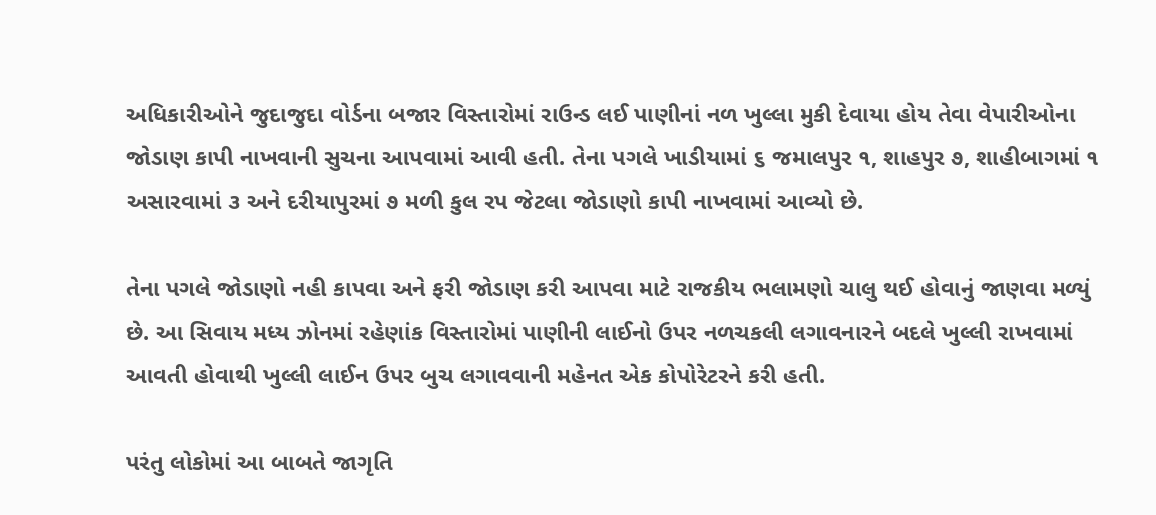અધિકારીઓને જુદાજુદા વોર્ડના બજાર વિસ્તારોમાં રાઉન્ડ લઈ પાણીનાં નળ ખુલ્લા મુકી દેવાયા હોય તેવા વેપારીઓના જોડાણ કાપી નાખવાની સુચના આપવામાં આવી હતી. તેના પગલે ખાડીયામાં ૬ જમાલપુર ૧, શાહપુર ૭, શાહીબાગમાં ૧ અસારવામાં ૩ અને દરીયાપુરમાં ૭ મળી કુલ રપ જેટલા જોડાણો કાપી નાખવામાં આવ્યો છે.

તેના પગલે જોડાણો નહી કાપવા અને ફરી જોડાણ કરી આપવા માટે રાજકીય ભલામણો ચાલુ થઈ હોવાનું જાણવા મળ્યું છે. આ સિવાય મધ્ય ઝોનમાં રહેણાંક વિસ્તારોમાં પાણીની લાઈનો ઉપર નળચકલી લગાવનારને બદલે ખુલ્લી રાખવામાં આવતી હોવાથી ખુલ્લી લાઈન ઉપર બુચ લગાવવાની મહેનત એક કોપોરેટરને કરી હતી.

પરંતુ લોકોમાં આ બાબતે જાગૃતિ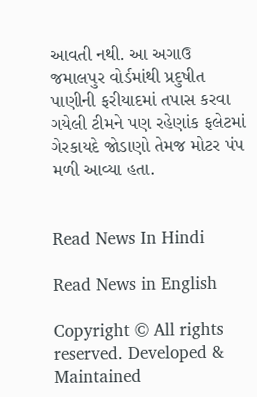આવતી નથી. આ અગાઉ જમાલપુર વોર્ડમાંથી પ્રદુષીત પાણીની ફરીયાદમાં તપાસ કરવા ગયેલી ટીમને પણ રહેણાંક ફલેટમાં ગેરકાયદે જોડાણો તેમજ મોટર પંપ મળી આવ્યા હતા.


Read News In Hindi

Read News in English

Copyright © All rights reserved. Developed & Maintained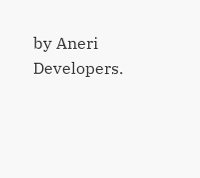by Aneri Developers.